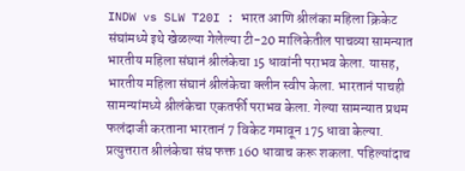INDW vs SLW T20I : भारत आणि श्रीलंका महिला क्रिकेट संघांमध्ये इथे खेळल्या गेलेल्या टी-20 मालिकेतील पाचव्या सामन्यात भारतीय महिला संघानं श्रीलंकेचा 15 धावांनी पराभव केला. यासह, भारतीय महिला संघानं श्रीलंकेचा क्लीन स्वीप केला. भारतानं पाचही सामन्यांमध्ये श्रीलंकेचा एकतर्फी पराभव केला. गेल्या सामन्यात प्रथम फलंदाजी करताना भारतानं 7 विकेट गमावून 175 धावा केल्या. प्रत्युत्तरात श्रीलंकेचा संघ फक्त 160 धावाच करू शकला. पहिल्यांदाच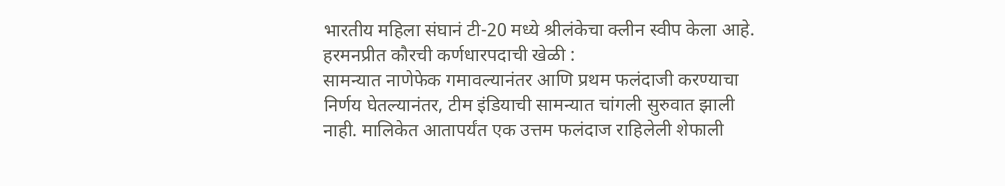भारतीय महिला संघानं टी-20 मध्ये श्रीलंकेचा क्लीन स्वीप केला आहे.
हरमनप्रीत कौरची कर्णधारपदाची खेळी :
सामन्यात नाणेफेक गमावल्यानंतर आणि प्रथम फलंदाजी करण्याचा निर्णय घेतल्यानंतर, टीम इंडियाची सामन्यात चांगली सुरुवात झाली नाही. मालिकेत आतापर्यंत एक उत्तम फलंदाज राहिलेली शेफाली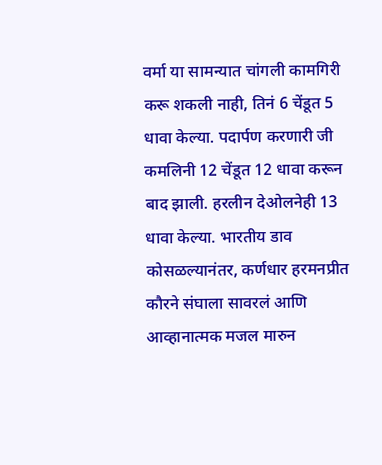वर्मा या सामन्यात चांगली कामगिरी करू शकली नाही, तिनं 6 चेंडूत 5 धावा केल्या. पदार्पण करणारी जी कमलिनी 12 चेंडूत 12 धावा करून बाद झाली. हरलीन देओलनेही 13 धावा केल्या. भारतीय डाव कोसळल्यानंतर, कर्णधार हरमनप्रीत कौरने संघाला सावरलं आणि आव्हानात्मक मजल मारुन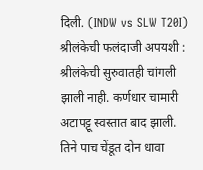दिली. (INDW vs SLW T20I)
श्रीलंकेची फलंदाजी अपयशी :
श्रीलंकेची सुरुवातही चांगली झाली नाही. कर्णधार चामारी अटापट्टू स्वस्तात बाद झाली. तिने पाच चेंडूत दोन धावा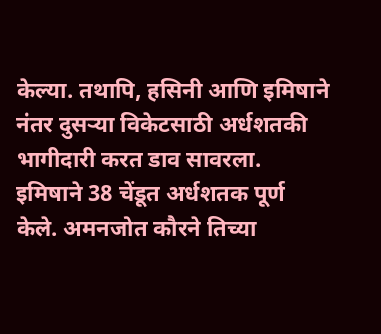केल्या. तथापि, हसिनी आणि इमिषाने नंतर दुसऱ्या विकेटसाठी अर्धशतकी भागीदारी करत डाव सावरला. इमिषाने 38 चेंडूत अर्धशतक पूर्ण केले. अमनजोत कौरने तिच्या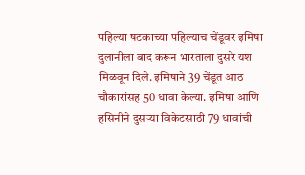पहिल्या षटकाच्या पहिल्याच चेंडूवर इमिषा दुलानीला बाद करून भारताला दुसरे यश मिळवून दिले. इमिषाने 39 चेंडूत आठ चौकारांसह 50 धावा केल्या. इमिषा आणि हसिनीने दुसऱ्या विकेटसाठी 79 धावांची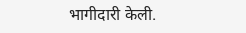भागीदारी केली.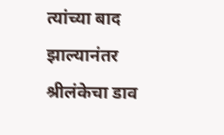त्यांच्या बाद झाल्यानंतर श्रीलंकेचा डाव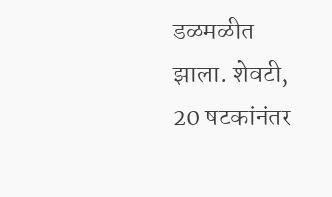डळमळीत झाला. शेवटी, 20 षटकांनंतर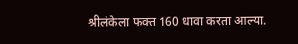श्रीलंकेला फक्त 160 धावा करता आल्या.